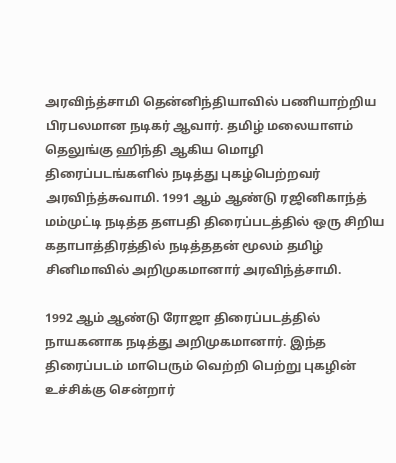அரவிந்த்சாமி தென்னிந்தியாவில் பணியாற்றிய பிரபலமான நடிகர் ஆவார். தமிழ் மலையாளம் தெலுங்கு ஹிந்தி ஆகிய மொழி திரைப்படங்களில் நடித்து புகழ்பெற்றவர் அரவிந்த்சுவாமி. 1991 ஆம் ஆண்டு ரஜினிகாந்த் மம்முட்டி நடித்த தளபதி திரைப்படத்தில் ஒரு சிறிய கதாபாத்திரத்தில் நடித்ததன் மூலம் தமிழ் சினிமாவில் அறிமுகமானார் அரவிந்த்சாமி.

1992 ஆம் ஆண்டு ரோஜா திரைப்படத்தில் நாயகனாக நடித்து அறிமுகமானார். இந்த திரைப்படம் மாபெரும் வெற்றி பெற்று புகழின் உச்சிக்கு சென்றார்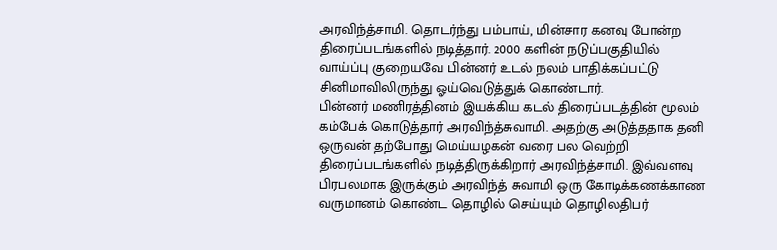அரவிந்த்சாமி. தொடர்ந்து பம்பாய், மின்சார கனவு போன்ற திரைப்படங்களில் நடித்தார். 2000 களின் நடுப்பகுதியில் வாய்ப்பு குறையவே பின்னர் உடல் நலம் பாதிக்கப்பட்டு சினிமாவிலிருந்து ஓய்வெடுத்துக் கொண்டார்.
பின்னர் மணிரத்தினம் இயக்கிய கடல் திரைப்படத்தின் மூலம் கம்பேக் கொடுத்தார் அரவிந்த்சுவாமி. அதற்கு அடுத்ததாக தனி ஒருவன் தற்போது மெய்யழகன் வரை பல வெற்றி திரைப்படங்களில் நடித்திருக்கிறார் அரவிந்த்சாமி. இவ்வளவு பிரபலமாக இருக்கும் அரவிந்த் சுவாமி ஒரு கோடிக்கணக்காண வருமானம் கொண்ட தொழில் செய்யும் தொழிலதிபர்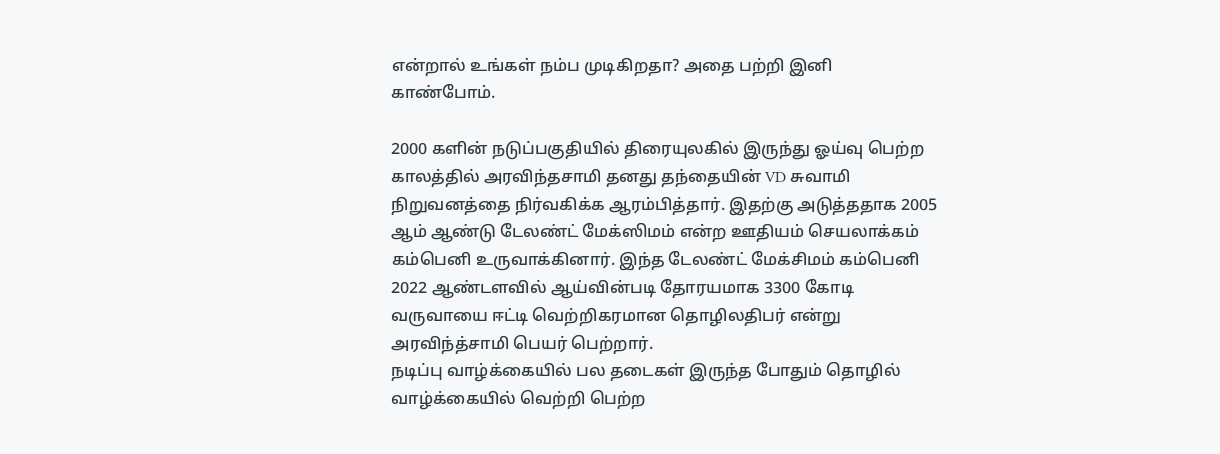என்றால் உங்கள் நம்ப முடிகிறதா? அதை பற்றி இனி காண்போம்.

2000 களின் நடுப்பகுதியில் திரையுலகில் இருந்து ஓய்வு பெற்ற காலத்தில் அரவிந்தசாமி தனது தந்தையின் VD சுவாமி நிறுவனத்தை நிர்வகிக்க ஆரம்பித்தார். இதற்கு அடுத்ததாக 2005 ஆம் ஆண்டு டேலண்ட் மேக்ஸிமம் என்ற ஊதியம் செயலாக்கம் கம்பெனி உருவாக்கினார். இந்த டேலண்ட் மேக்சிமம் கம்பெனி 2022 ஆண்டளவில் ஆய்வின்படி தோரயமாக 3300 கோடி வருவாயை ஈட்டி வெற்றிகரமான தொழிலதிபர் என்று அரவிந்த்சாமி பெயர் பெற்றார்.
நடிப்பு வாழ்க்கையில் பல தடைகள் இருந்த போதும் தொழில் வாழ்க்கையில் வெற்றி பெற்ற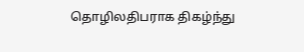தொழிலதிபராக திகழ்ந்து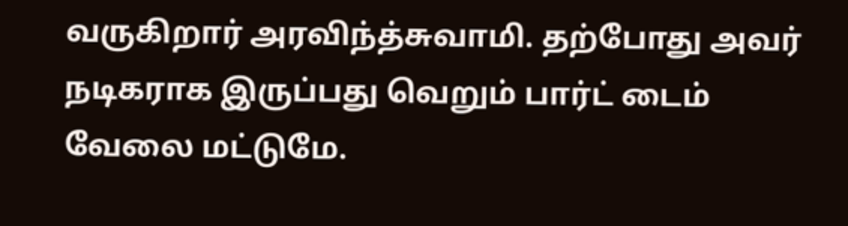வருகிறார் அரவிந்த்சுவாமி. தற்போது அவர் நடிகராக இருப்பது வெறும் பார்ட் டைம் வேலை மட்டுமே.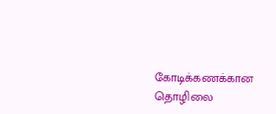கோடிக்கணக்கான தொழிலை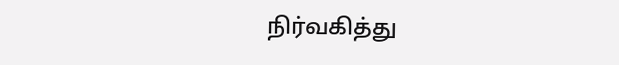நிர்வகித்து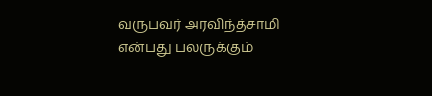வருபவர் அரவிந்த்சாமி என்பது பலருக்கும்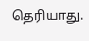தெரியாது.